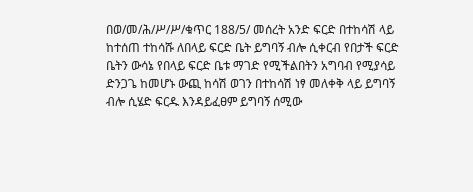በወ/መ/ሕ/ሥ/ሥ/ቁጥር 188/5/ መሰረት አንድ ፍርድ በተከሳሽ ላይ ከተሰጠ ተከሳሹ ለበላይ ፍርድ ቤት ይግባኝ ብሎ ሲቀርብ የበታች ፍርድ ቤትን ውሳኔ የበላይ ፍርድ ቤቱ ማገድ የሚችልበትን አግባብ የሚያሳይ ድንጋጌ ከመሆኑ ውጪ ከሳሽ ወገን በተከሳሽ ነፃ መለቀቅ ላይ ይግባኝ ብሎ ሲሄድ ፍርዱ እንዳይፈፀም ይግባኝ ሰሚው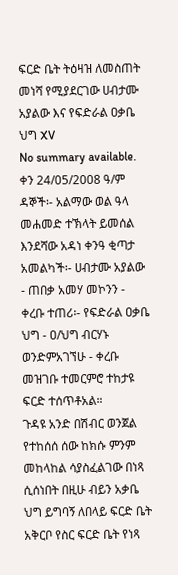ፍርድ ቤት ትዕዛዝ ለመስጠት መነሻ የሚያደርገው ሀብታሙ አያልው እና የፍድራል ዐቃቤ ህግ XV
No summary available.
ቀን 24/05/2008 ዓ/ም ዳኞች፡- አልማው ወል ዓላ መሐመድ ተኽላት ይመሰል እንደሻው አዳነ ቀንዓ ቂጣታ አመልካች፡- ሀብታሙ አያልው - ጠበቃ አመሃ መኮንን - ቀረቡ ተጠሪ፡- የፍድራል ዐቃቤ ህግ - ዐ/ህግ ብርሃኑ ወንድምአገኘሁ - ቀረቡ መዝገቡ ተመርምሮ ተከታዩ ፍርድ ተሰጥቶአል።
ጉዳዩ አንድ በሽብር ወንጀል የተከሰሰ ሰው ከክሱ ምንም መከላከል ሳያስፈልገው በነጻ ሲሰነበት በዚሁ ብይን አቃቤ ህግ ይግባኝ ለበላይ ፍርድ ቤት አቅርቦ የስር ፍርድ ቤት የነጻ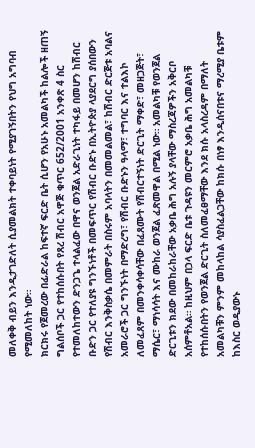መለቀቅ ብይን እንዲታገድለት ሲያመልክት ተቀባይነት የሚያገኝበትን የህግ አግባብ የሚመለከት ነው።
ክርክሩ የጀመረው በፊድራል ከፍተኛ ፍርድ ቤት ሲሆን የአሁኑ አመልካች ከልሎች ዘጠኝ ግልሰቦች ጋር የተከሰሱበት የጸረ ሽብር አዋጅ ቁጥር 652/2001 አንቀጽ 4 ስር የተመለከተውን ድንጋጌ ተላልፈው በዋና ወንጀል አድራጊነት ተካፋይ በመሆን ከሽብር ቡድን ጋር የተለያዩ ግንኙነቶች በመፍጥር የሽብር ቡድኑ በኢትዮጵያ ላያደርግ ያሰበውን የሽብር እንቅስቃሴ በመምራት በስሩም አባላትን በመመልመል፣ ከሽብር ድርጅቱ አባልና አመራሮች ጋር ግንኙነት በማድረግ፣ የሽብር ቡድኑን ዓላማ፣ ተግባር እና ተልእኮ ለመፈጸም በመንቀሳቀሳቸው በፈጸሙት የሽብርተኝነት ድርጊት ማቀድ፣ መዘጋጅት፣ ማሴር፣ ማነሳሳት እና ሙከራ ወንጀል ፈጽመዋል በሚል ነው። አመልካቹ የወንጀል ድርጊቱን ክደው በመከራከራቸው አቃቤ ሕግ አሉኝ ያላቸው ማስረጃዎችን አቅርቦ አሰምቶአል። ከዚህም በኃላ ፍርድ ቤቱ ጉዳዩን መርምሮ አቃቤ ሕግ አመልካቹ የተከሰሱበትን የወንጀል ድርጊት ስለመፈፀማቸው እንደ ክሱ አላስረዳም በማለት አመልካቹን ምንም መከላከል ሳያስፈልጋቸው ከክሱ በነፃ እንዲሰናበቱና ማረሚያ ቤቱም ከእስር ወዲያውኑ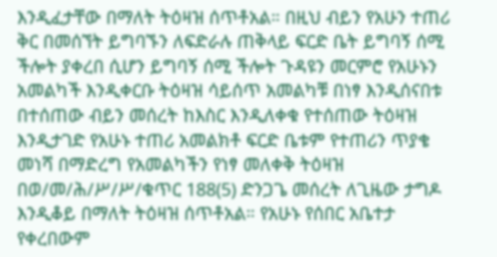እንዲፈታቸው በማለት ትዕዛዝ ሰጥቶአል። በዚህ ብይን የአሁን ተጠሪ ቅር በመሰኘት ይግባኙን ለፍድራሉ ጠቅላይ ፍርድ ቤት ይግባኝ ሰሚ ችሎት ያቀረበ ሲሆን ይግባኝ ሰሚ ችሎት ጉዳዩን መርምሮ የአሁኑን አመልካች እንዲቀርቡ ትዕዛዝ ሳይሰጥ አመልካቹ በነፃ እንዲሰናበቱ በተሰጠው ብይን መሰረት ከእስር እንዲለቀቁ የተሰጠው ትዕዛዝ እንዲታገድ የአሁኑ ተጠሪ አመልክቶ ፍርድ ቤቱም የተጠሪን ጥያቄ መነሻ በማድረግ የአመልካችን የነፃ መለቀቅ ትዕዛዝ በወ/መ/ሕ/ሥ/ሥ/ቁጥር 188(5) ድንጋጌ መሰረት ለጊዜው ታግዶ እንዲቆይ በማለት ትዕዛዝ ሰጥቶአል። የአሁኑ የሰበር አቤተታ የቀረበውም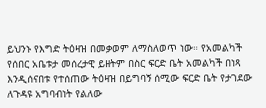ይህንኑ የእግድ ትዕዛዝ በመቃወም ለማስለወጥ ነው። የአመልካች የሰበር አቤቱታ መሰረታዊ ይዘትም በስር ፍርድ ቤት አመልካች በነጻ እንዲሰናበቱ የተሰጠው ትዕዛዝ በይግባኝ ሰሚው ፍርድ ቤት የታገደው ለጉዳዩ አግባብነት የልለው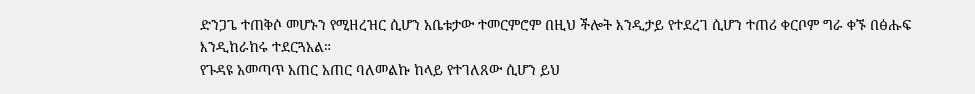ድንጋጌ ተጠቅሶ መሆኑን የሚዘረዝር ሲሆን አቤቱታው ተመርምሮም በዚህ ችሎት እንዲታይ የተደረገ ሲሆን ተጠሪ ቀርቦም ግራ ቀኙ በፅሑፍ እንዲከራከሩ ተደርጓአል።
የጉዳዩ አመጣጥ አጠር አጠር ባለመልኩ ከላይ የተገለጸው ሲሆን ይህ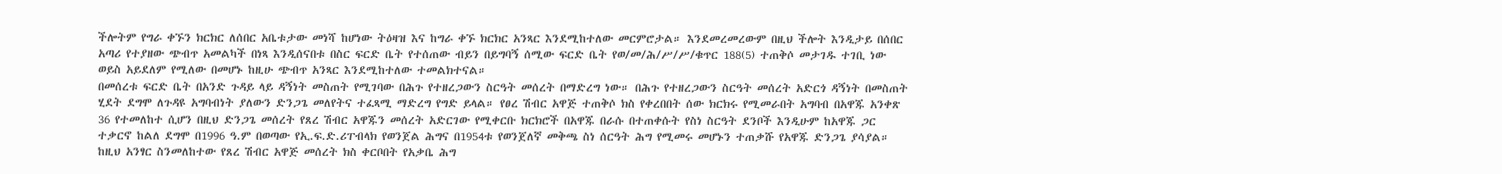ችሎትም የግራ ቀኙን ክርክር ለሰበር አቤቱታው መነሻ ከሆነው ትዕዛዝ እና ከግራ ቀኙ ክርክር አንጻር እንደሚከተለው መርምሮታል። እንደመረመረውም በዚህ ችሎት እንዲታይ በሰበር አጣሪ የተያዘው ጭብጥ አመልካች በነጻ እንዲሰናበቱ በስር ፍርድ ቤት የተሰጠው ብይን በይግባኝ ሰሚው ፍርድ ቤት የወ/መ/ሕ/ሥ/ሥ/ቁጥር 188(5) ተጠቅሶ መታገዱ ተገቢ ነው ወይስ አይደለም የሚለው በመሆኑ ከዚሁ ጭብጥ አንጻር እንደሚከተለው ተመልክተናል።
በመሰረቱ ፍርድ ቤት በአንድ ጉዳይ ላይ ዳኝነት መስጠት የሚገባው በሕጉ የተዘረጋውን ስርዓት መሰረት በማድረግ ነው። በሕጉ የተዘረጋውን ስርዓት መሰረት አድርጎ ዳኝነት በመስጠት ሂደት ደግሞ ለጉዳዩ አግባብነት ያለውን ድንጋጌ መለየትና ተፈጻሚ ማድረግ የግድ ይላል። የፀረ ሽብር አዋጅ ተጠቅሶ ክስ የቀረበበት ሰው ክርክሩ የሚመራበት አግባብ በአዋጁ አንቀጽ 36 የተመለከተ ሲሆን በዚህ ድንጋጌ መሰረት የጸረ ሽብር አዋጁን መሰረት አድርገው የሚቀርቡ ክርክሮች በአዋጁ በራሱ በተጠቀሱት የስነ ስርዓት ደንቦች እንዲሁም ከአዋጁ ጋር ተቃርኖ ከልለ ደግሞ በ1996 ዓ.ም በወጣው የኢ.ፍ.ድ.ሪፐብላክ የወንጀል ሕግና በ1954ቱ የወንጀለኛ መቅጫ ስነ ሰርዓት ሕግ የሚመሩ መሆኑን ተጠቃሹ የአዋጁ ድንጋጌ ያሳያል። ከዚህ አንፃር ስንመለከተው የጸረ ሽብር አዋጅ መሰረት ክስ ቀርቦበት የአቃቤ ሕግ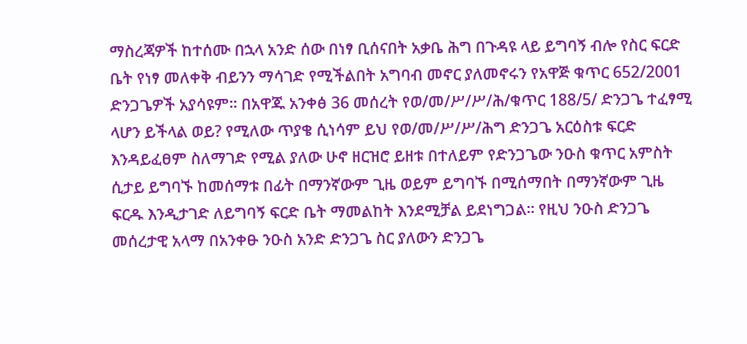ማስረጃዎች ከተሰሙ በኋላ አንድ ሰው በነፃ ቢሰናበት አቃቤ ሕግ በጉዳዩ ላይ ይግባኝ ብሎ የስር ፍርድ ቤት የነፃ መለቀቅ ብይንን ማሳገድ የሚችልበት አግባብ መኖር ያለመኖሩን የአዋጅ ቁጥር 652/2001 ድንጋጌዎች አያሳዩም። በአዋጁ አንቀፅ 36 መሰረት የወ/መ/ሥ/ሥ/ሕ/ቁጥር 188/5/ ድንጋጌ ተፈፃሚ ላሆን ይችላል ወይ? የሚለው ጥያቄ ሲነሳም ይህ የወ/መ/ሥ/ሥ/ሕግ ድንጋጌ አርዕስቱ ፍርድ እንዳይፈፀም ስለማገድ የሚል ያለው ሁኖ ዘርዝሮ ይዘቱ በተለይም የድንጋጌው ንዑስ ቁጥር አምስት ሲታይ ይግባኙ ከመሰማቱ በፊት በማንኛውም ጊዜ ወይም ይግባኙ በሚሰማበት በማንኛውም ጊዜ ፍርዱ እንዲታገድ ለይግባኝ ፍርድ ቤት ማመልከት እንደሚቻል ይደነግጋል። የዚህ ንዑስ ድንጋጌ መሰረታዊ አላማ በአንቀፁ ንዑስ አንድ ድንጋጌ ስር ያለውን ድንጋጌ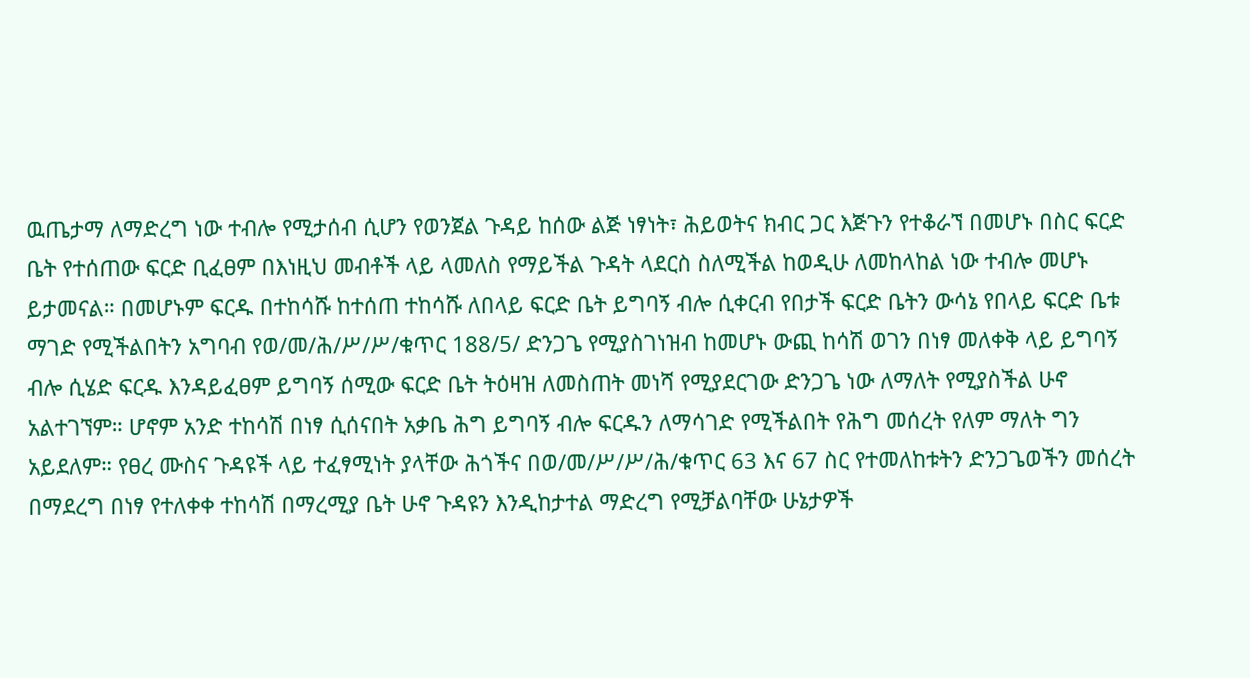ዉጤታማ ለማድረግ ነው ተብሎ የሚታሰብ ሲሆን የወንጀል ጉዳይ ከሰው ልጅ ነፃነት፣ ሕይወትና ክብር ጋር እጅጉን የተቆራኘ በመሆኑ በስር ፍርድ ቤት የተሰጠው ፍርድ ቢፈፀም በእነዚህ መብቶች ላይ ላመለስ የማይችል ጉዳት ላደርስ ስለሚችል ከወዲሁ ለመከላከል ነው ተብሎ መሆኑ ይታመናል። በመሆኑም ፍርዱ በተከሳሹ ከተሰጠ ተከሳሹ ለበላይ ፍርድ ቤት ይግባኝ ብሎ ሲቀርብ የበታች ፍርድ ቤትን ውሳኔ የበላይ ፍርድ ቤቱ ማገድ የሚችልበትን አግባብ የወ/መ/ሕ/ሥ/ሥ/ቁጥር 188/5/ ድንጋጌ የሚያስገነዝብ ከመሆኑ ውጪ ከሳሽ ወገን በነፃ መለቀቅ ላይ ይግባኝ ብሎ ሲሄድ ፍርዱ እንዳይፈፀም ይግባኝ ሰሚው ፍርድ ቤት ትዕዛዝ ለመስጠት መነሻ የሚያደርገው ድንጋጌ ነው ለማለት የሚያስችል ሁኖ አልተገኘም። ሆኖም አንድ ተከሳሽ በነፃ ሲሰናበት አቃቤ ሕግ ይግባኝ ብሎ ፍርዱን ለማሳገድ የሚችልበት የሕግ መሰረት የለም ማለት ግን አይደለም። የፀረ ሙስና ጉዳዩች ላይ ተፈፃሚነት ያላቸው ሕጎችና በወ/መ/ሥ/ሥ/ሕ/ቁጥር 63 እና 67 ስር የተመለከቱትን ድንጋጌወችን መሰረት በማደረግ በነፃ የተለቀቀ ተከሳሽ በማረሚያ ቤት ሁኖ ጉዳዩን እንዲከታተል ማድረግ የሚቻልባቸው ሁኔታዎች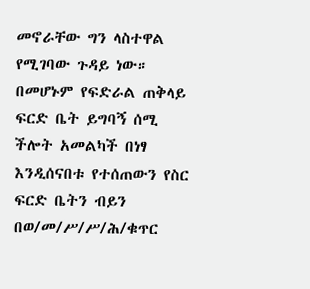መኖራቸው ግን ላስተዋል የሚገባው ጉዳይ ነው። በመሆኑም የፍድራል ጠቅላይ ፍርድ ቤት ይግባኝ ሰሚ ችሎት አመልካች በነፃ እንዲሰናበቱ የተሰጠውን የስር ፍርድ ቤትን ብይን በወ/መ/ሥ/ሥ/ሕ/ቁጥር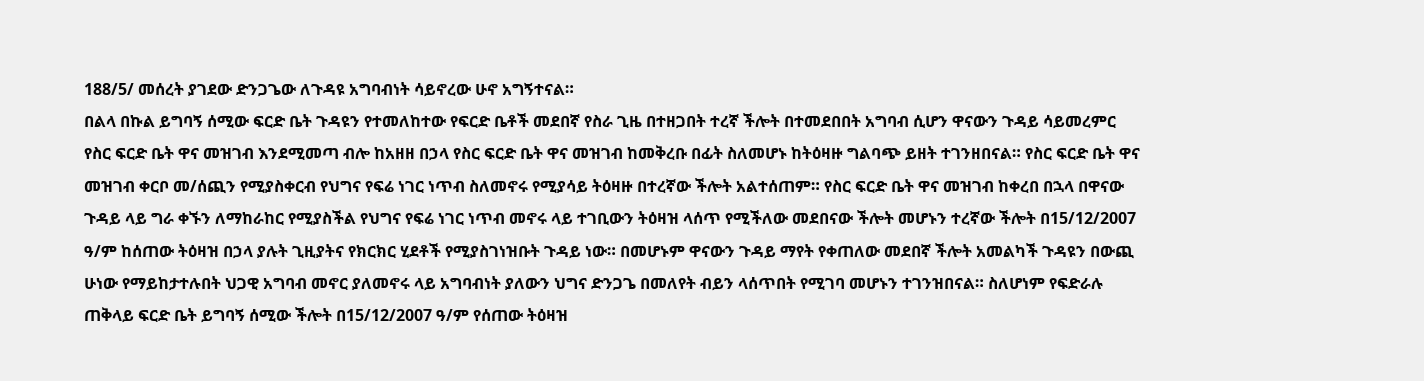188/5/ መሰረት ያገደው ድንጋጌው ለጉዳዩ አግባብነት ሳይኖረው ሁኖ አግኝተናል።
በልላ በኩል ይግባኝ ሰሚው ፍርድ ቤት ጉዳዩን የተመለከተው የፍርድ ቤቶች መደበኛ የስራ ጊዜ በተዘጋበት ተረኛ ችሎት በተመደበበት አግባብ ሲሆን ዋናውን ጉዳይ ሳይመረምር የስር ፍርድ ቤት ዋና መዝገብ እንደሚመጣ ብሎ ከአዘዘ በኃላ የስር ፍርድ ቤት ዋና መዝገብ ከመቅረቡ በፊት ስለመሆኑ ከትዕዛዙ ግልባጭ ይዘት ተገንዘበናል። የስር ፍርድ ቤት ዋና መዝገብ ቀርቦ መ/ሰጪን የሚያስቀርብ የህግና የፍሬ ነገር ነጥብ ስለመኖሩ የሚያሳይ ትዕዛዙ በተረኛው ችሎት አልተሰጠም። የስር ፍርድ ቤት ዋና መዝገብ ከቀረበ በኋላ በዋናው ጉዳይ ላይ ግራ ቀኙን ለማከራከር የሚያስችል የህግና የፍሬ ነገር ነጥብ መኖሩ ላይ ተገቢውን ትዕዛዝ ላሰጥ የሚችለው መደበናው ችሎት መሆኑን ተረኛው ችሎት በ15/12/2007 ዓ/ም ከሰጠው ትዕዛዝ በኃላ ያሉት ጊዚያትና የክርክር ሂደቶች የሚያስገነዝቡት ጉዳይ ነው። በመሆኑም ዋናውን ጉዳይ ማየት የቀጠለው መደበኛ ችሎት አመልካች ጉዳዩን በውጪ ሁነው የማይከታተሉበት ህጋዊ አግባብ መኖር ያለመኖሩ ላይ አግባብነት ያለውን ህግና ድንጋጌ በመለየት ብይን ላሰጥበት የሚገባ መሆኑን ተገንዝበናል። ስለሆነም የፍድራሉ ጠቅላይ ፍርድ ቤት ይግባኝ ሰሚው ችሎት በ15/12/2007 ዓ/ም የሰጠው ትዕዛዝ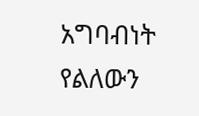አግባብነት የልለውን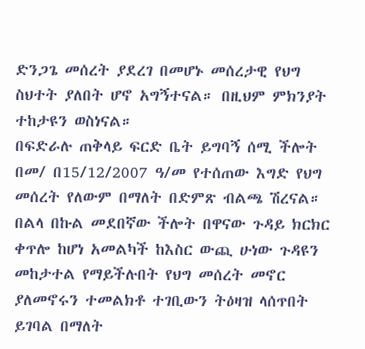ድንጋጌ መሰረት ያደረገ በመሆኑ መሰረታዊ የህግ ስህተት ያለበት ሆኖ አግኝተናል። በዚህም ምክንያት ተከታዩን ወስነናል።
በፍድራሉ ጠቅላይ ፍርድ ቤት ይግባኝ ሰሚ ችሎት በመ/ በ15/12/2007 ዓ/መ የተሰጠው እግድ የህግ መሰረት የለውም በማለት በድምጽ ብልጫ ሽረናል። በልላ በኩል መደበኛው ችሎት በዋናው ጉዳይ ክርክር ቀጥሎ ከሆነ አመልካች ከእስር ውጪ ሁነው ጉዳዩን መከታተል የማይችሉበት የህግ መሰረት መኖር ያለመኖሩን ተመልክቶ ተገቢውን ትዕዛዝ ላሰጥበት ይገባል በማለት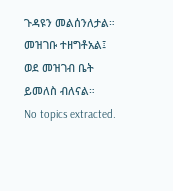ጉዳዩን መልሰንለታል።
መዝገቡ ተዘግቶአል፤ ወደ መዝገብ ቤት ይመለስ ብለናል።
No topics extracted.